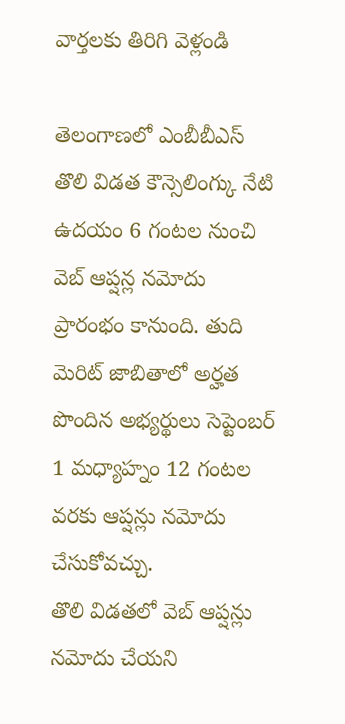వార్తలకు తిరిగి వెళ్లండి

తెలంగాణలో ఎంబీబీఎస్ తొలి విడత కౌన్సెలింగ్కు నేటి ఉదయం 6 గంటల నుంచి వెబ్ ఆప్షన్ల నమోదు ప్రారంభం కానుంది. తుది మెరిట్ జాబితాలో అర్హత పొందిన అభ్యర్థులు సెప్టెంబర్ 1 మధ్యాహ్నం 12 గంటల వరకు ఆప్షన్లు నమోదు చేసుకోవచ్చు.
తొలి విడతలో వెబ్ ఆప్షన్లు నమోదు చేయని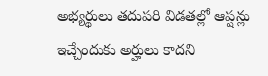అభ్యర్థులు తదుపరి విడతల్లో ఆప్షన్లు ఇచ్చేందుకు అర్హులు కాదని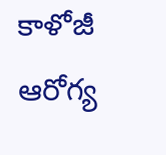కాళోజీ ఆరోగ్య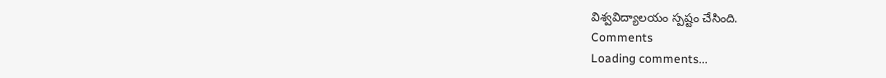విశ్వవిద్యాలయం స్పష్టం చేసింది.
Comments
Loading comments...